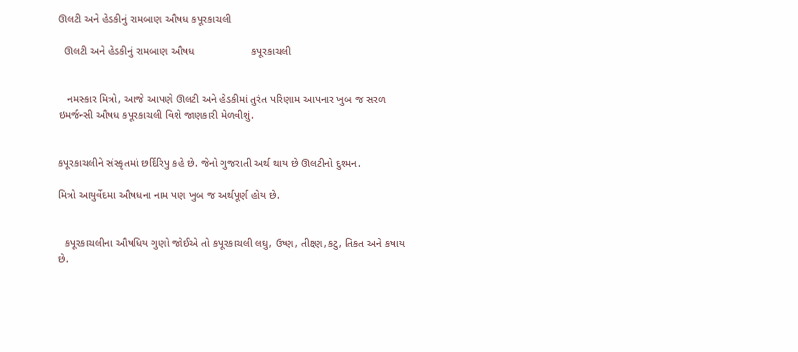ઊલટી અને હેડકીનું રામબાણ ઔષધ કપૂરકાચલી

  ઊલટી અને હેડકીનું રામબાણ ઔષધ                   કપૂરકાચલી


   નમસ્કાર મિત્રો, આજે આપણે ઊલટી અને હેડકીમાં તુરંત પરિણામ આપનાર ખુબ જ સરળ ઇમર્જન્સી ઔષધ કપૂરકાચલી વિશે જાણકારી મેળવીશું.


કપૂરકાચલીને સંસ્કૃતમાં છર્દિરિપુ કહે છે. જેનો ગુજરાતી અર્થ થાય છે ઊલટીનો દુશ્મન.

મિત્રો આયુર્વેદમા ઔષધના નામ પણ ખુબ જ અર્થપૂર્ણ હોય છે.


  કપૂરકાચલીના ઔષધિય ગુણો જોઈએ તો કપૂરકાચલી લઘુ, ઉષ્ણ, તીક્ષ્ણ,કટુ, તિકત અને કષાય છે.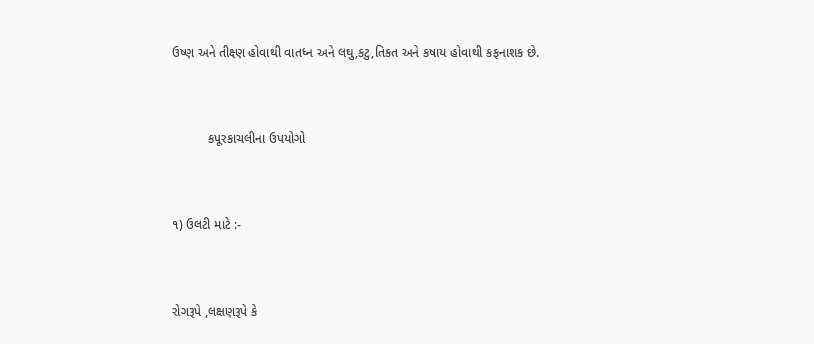ઉષ્ણ અને તીક્ષ્ણ હોવાથી વાતધ્ન અને લઘુ,કટુ,તિકત અને કષાય હોવાથી કફનાશક છે.


          કપૂરકાચલીના ઉપયોગો


૧) ઉલટી માટે :-


રોગરૂપે ,લક્ષણરૂપે કે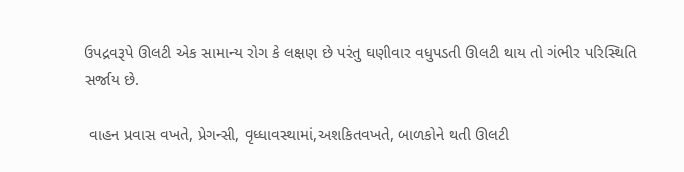ઉપદ્રવરૂપે ઊલટી એક સામાન્ય રોગ કે લક્ષણ છે પરંતુ ઘણીવાર વધુપડતી ઊલટી થાય તો ગંભીર પરિસ્થિતિ સર્જાય છે.

 વાહન પ્રવાસ વખતે, પ્રેગન્સી, વૃધ્ધાવસ્થામાં,અશકિતવખતે, બાળકોને થતી ઊલટી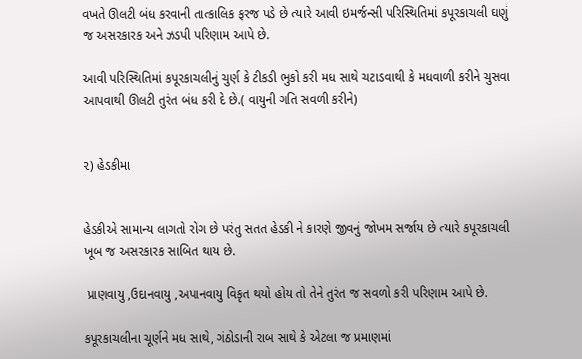વખતે ઊલટી બંધ કરવાની તાત્કાલિક ફરજ પડે છે ત્યારે આવી ઇમર્જન્સી પરિસ્થિતિમાં કપૂરકાચલી ઘણું જ અસરકારક અને ઝડપી પરિણામ આપે છે.

આવી પરિસ્થિતિમાં કપૂરકાચલીનું ચુર્ણ કે ટીકડી ભુકો કરી મધ સાથે ચટાડવાથી કે મધવાળી કરીને ચુસવા આપવાથી ઊલટી તુરંત બંધ કરી દે છે.( વાયુની ગતિ સવળી કરીને)


૨) હેડકીમા


હેડકીએ સામાન્ય લાગતો રોગ છે પરંતુ સતત હેડકી ને કારણે જીવનું જોખમ સર્જાય છે ત્યારે કપૂરકાચલી ખૂબ જ અસરકારક સાબિત થાય છે.

 પ્રાણવાયુ ,ઉદાનવાયુ ,અપાનવાયુ વિકૃત થયો હોય તો તેને તુરંત જ સવળો કરી પરિણામ આપે છે.

કપૂરકાચલીના ચૂર્ણને મધ સાથે, ગંઠોડાની રાબ સાથે કે એટલા જ પ્રમાણમાં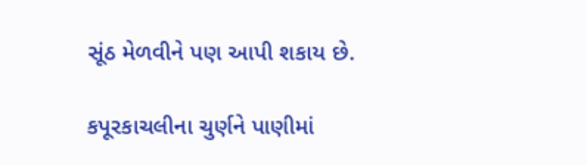સૂંઠ મેળવીને પણ આપી શકાય છે.

કપૂરકાચલીના ચુર્ણને પાણીમાં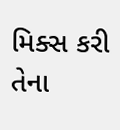મિક્સ કરી તેના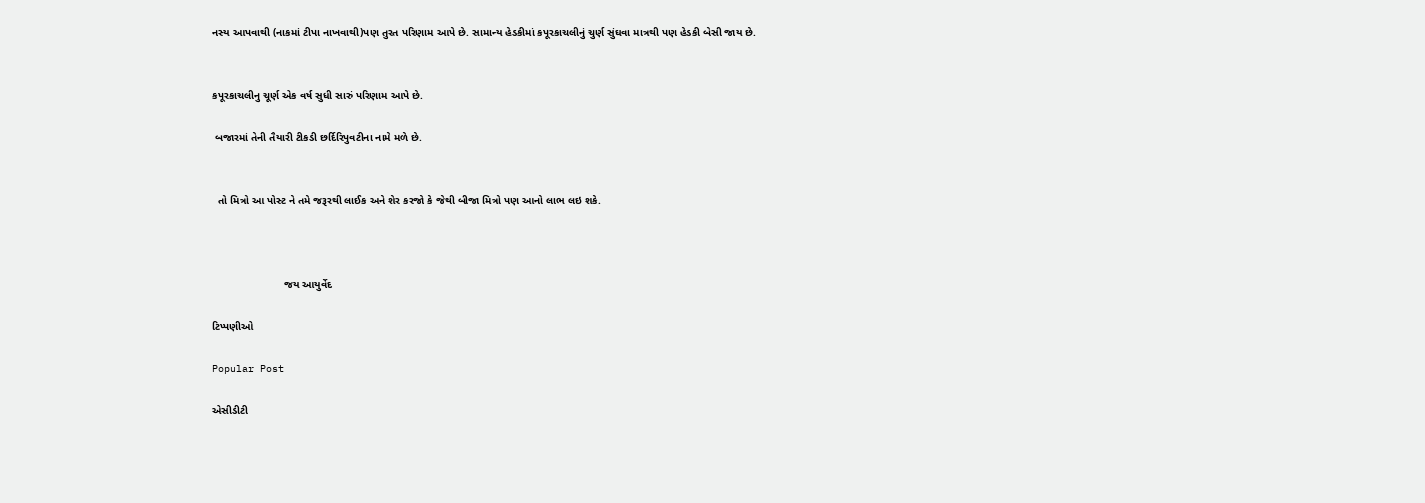નસ્ય આપવાથી (નાકમાં ટીપા નાખવાથી)પણ તુરત પરિણામ આપે છે. સામાન્ય હેડકીમાં કપૂરકાચલીનું ચુર્ણ સુંઘવા માત્રથી પણ હેડકી બેસી જાય છે.


કપૂરકાચલીનુ ચૂર્ણ એક વર્ષ સુધી સારું પરિણામ આપે છે.

 બજારમાં તેની તૈયારી ટીકડી છર્દિરિપુવટીના નામે મળે છે.


  તો મિત્રો આ પોસ્ટ ને તમે જરૂરથી લાઈક અને શેર કરજો કે જેથી બીજા મિત્રો પણ આનો લાભ લઇ શકે.



                        જય આયુર્વેદ

ટિપ્પણીઓ

Popular Post

એસીડીટી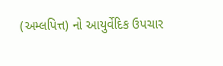(અમ્લપિત્ત) નો આયુર્વેદિક ઉપચાર